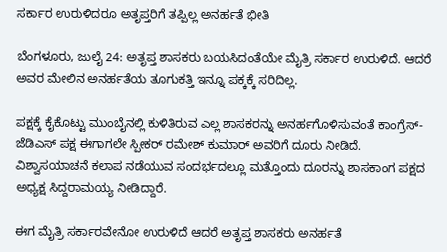ಸರ್ಕಾರ ಉರುಳಿದರೂ ಅತೃಪ್ತರಿಗೆ ತಪ್ಪಿಲ್ಲ ಅನರ್ಹತೆ ಭೀತಿ

ಬೆಂಗಳೂರು, ಜುಲೈ 24: ಅತೃಪ್ತ ಶಾಸಕರು ಬಯಸಿದಂತೆಯೇ ಮೈತ್ರಿ ಸರ್ಕಾರ ಉರುಳಿದೆ. ಆದರೆ ಅವರ ಮೇಲಿನ ಅನರ್ಹತೆಯ ತೂಗುಕತ್ತಿ ಇನ್ನೂ ಪಕ್ಕಕ್ಕೆ ಸರಿದಿಲ್ಲ.

ಪಕ್ಷಕ್ಕೆ ಕೈಕೊಟ್ಟು ಮುಂಬೈನಲ್ಲಿ ಕುಳಿತಿರುವ ಎಲ್ಲ ಶಾಸಕರನ್ನು ಅನರ್ಹಗೊಳಿಸುವಂತೆ ಕಾಂಗ್ರೆಸ್-ಜೆಡಿಎಸ್‌ ಪಕ್ಷ ಈಗಾಗಲೇ ಸ್ಪೀಕರ್ ರಮೇಶ್ ಕುಮಾರ್‌ ಅವರಿಗೆ ದೂರು ನೀಡಿದೆ. ವಿಶ್ವಾಸಯಾಚನೆ ಕಲಾಪ ನಡೆಯುವ ಸಂದರ್ಭದಲ್ಲೂ ಮತ್ತೊಂದು ದೂರನ್ನು ಶಾಸಕಾಂಗ ಪಕ್ಷದ ಅಧ್ಯಕ್ಷ ಸಿದ್ದರಾಮಯ್ಯ ನೀಡಿದ್ದಾರೆ.

ಈಗ ಮೈತ್ರಿ ಸರ್ಕಾರವೇನೋ ಉರುಳಿದೆ ಆದರೆ ಅತೃಪ್ತ ಶಾಸಕರು ಅನರ್ಹತೆ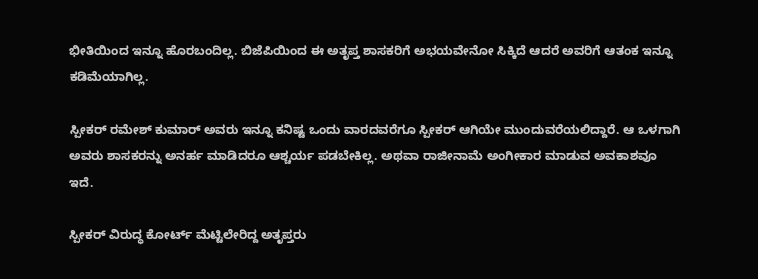ಭೀತಿಯಿಂದ ಇನ್ನೂ ಹೊರಬಂದಿಲ್ಲ. ಬಿಜೆಪಿಯಿಂದ ಈ ಅತೃಪ್ತ ಶಾಸಕರಿಗೆ ಅಭಯವೇನೋ ಸಿಕ್ಕಿದೆ ಆದರೆ ಅವರಿಗೆ ಆತಂಕ ಇನ್ನೂ ಕಡಿಮೆಯಾಗಿಲ್ಲ.

ಸ್ಪೀಕರ್ ರಮೇಶ್ ಕುಮಾರ್ ಅವರು ಇನ್ನೂ ಕನಿಷ್ಟ ಒಂದು ವಾರದವರೆಗೂ ಸ್ಪೀಕರ್ ಆಗಿಯೇ ಮುಂದುವರೆಯಲಿದ್ದಾರೆ. ಆ ಒಳಗಾಗಿ ಅವರು ಶಾಸಕರನ್ನು ಅನರ್ಹ ಮಾಡಿದರೂ ಆಶ್ಚರ್ಯ ಪಡಬೇಕಿಲ್ಲ. ಅಥವಾ ರಾಜೀನಾಮೆ ಅಂಗೀಕಾರ ಮಾಡುವ ಅವಕಾಶವೂ ಇದೆ.

ಸ್ಪೀಕರ್ ವಿರುದ್ಧ ಕೋರ್ಟ್ ಮೆಟ್ಟಿಲೇರಿದ್ದ ಅತೃಪ್ತರು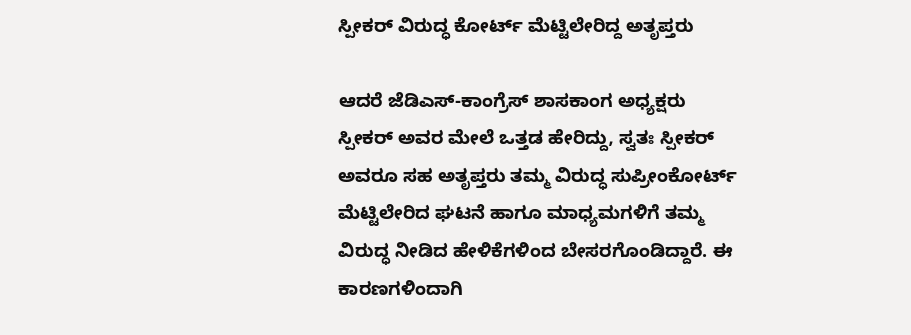ಸ್ಪೀಕರ್ ವಿರುದ್ಧ ಕೋರ್ಟ್ ಮೆಟ್ಟಿಲೇರಿದ್ದ ಅತೃಪ್ತರು

ಆದರೆ ಜೆಡಿಎಸ್-ಕಾಂಗ್ರೆಸ್ ಶಾಸಕಾಂಗ ಅಧ್ಯಕ್ಷರು ಸ್ಪೀಕರ್ ಅವರ ಮೇಲೆ ಒತ್ತಡ ಹೇರಿದ್ದು, ಸ್ವತಃ ಸ್ಪೀಕರ್ ಅವರೂ ಸಹ ಅತೃಪ್ತರು ತಮ್ಮ ವಿರುದ್ಧ ಸುಪ್ರೀಂಕೋರ್ಟ್ ಮೆಟ್ಟಿಲೇರಿದ ಘಟನೆ ಹಾಗೂ ಮಾಧ್ಯಮಗಳಿಗೆ ತಮ್ಮ ವಿರುದ್ಧ ನೀಡಿದ ಹೇಳಿಕೆಗಳಿಂದ ಬೇಸರಗೊಂಡಿದ್ದಾರೆ. ಈ ಕಾರಣಗಳಿಂದಾಗಿ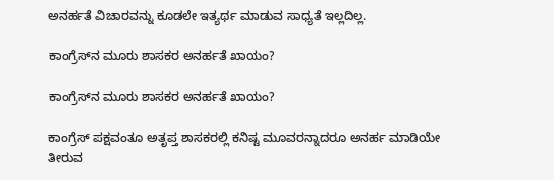ಅನರ್ಹತೆ ವಿಚಾರವನ್ನು ಕೂಡಲೇ ಇತ್ಯರ್ಥ ಮಾಡುವ ಸಾಧ್ಯತೆ ಇಲ್ಲದಿಲ್ಲ.

ಕಾಂಗ್ರೆಸ್‌ನ ಮೂರು ಶಾಸಕರ ಅನರ್ಹತೆ ಖಾಯಂ?

ಕಾಂಗ್ರೆಸ್‌ನ ಮೂರು ಶಾಸಕರ ಅನರ್ಹತೆ ಖಾಯಂ?

ಕಾಂಗ್ರೆಸ್ ಪಕ್ಷವಂತೂ ಅತೃಪ್ತ ಶಾಸಕರಲ್ಲಿ ಕನಿಷ್ಟ ಮೂವರನ್ನಾದರೂ ಅನರ್ಹ ಮಾಡಿಯೇ ತೀರುವ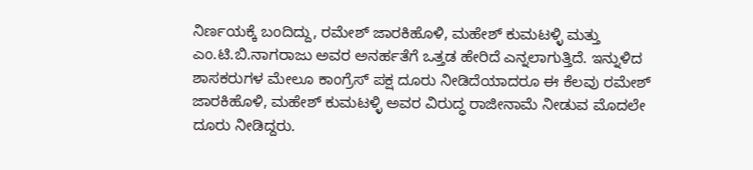ನಿರ್ಣಯಕ್ಕೆ ಬಂದಿದ್ದು, ರಮೇಶ್ ಜಾರಕಿಹೊಳಿ, ಮಹೇಶ್ ಕುಮಟಳ್ಳಿ ಮತ್ತು ಎಂ.ಟಿ.ಬಿ.ನಾಗರಾಜು ಅವರ ಅನರ್ಹತೆಗೆ ಒತ್ತಡ ಹೇರಿದೆ ಎನ್ನಲಾಗುತ್ತಿದೆ. ಇನ್ನುಳಿದ ಶಾಸಕರುಗಳ ಮೇಲೂ ಕಾಂಗ್ರೆಸ್ ಪಕ್ಷ ದೂರು ನೀಡಿದೆಯಾದರೂ ಈ ಕೆಲವು ರಮೇಶ್ ಜಾರಕಿಹೊಳಿ, ಮಹೇಶ್ ಕುಮಟಳ್ಳಿ ಅವರ ವಿರುದ್ಧ ರಾಜೀನಾಮೆ ನೀಡುವ ಮೊದಲೇ ದೂರು ನೀಡಿದ್ದರು.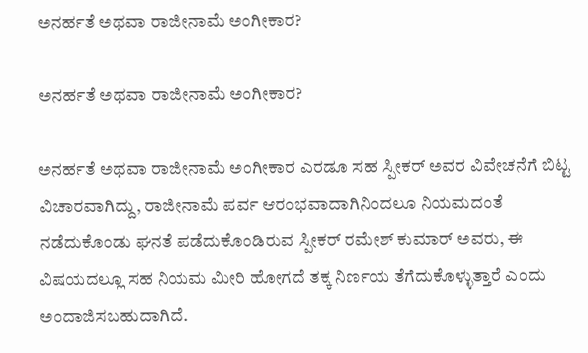ಅನರ್ಹತೆ ಅಥವಾ ರಾಜೀನಾಮೆ ಅಂಗೀಕಾರ?

ಅನರ್ಹತೆ ಅಥವಾ ರಾಜೀನಾಮೆ ಅಂಗೀಕಾರ?

ಅನರ್ಹತೆ ಅಥವಾ ರಾಜೀನಾಮೆ ಅಂಗೀಕಾರ ಎರಡೂ ಸಹ ಸ್ಪೀಕರ್ ಅವರ ವಿವೇಚನೆಗೆ ಬಿಟ್ಟ ವಿಚಾರವಾಗಿದ್ದು, ರಾಜೀನಾಮೆ ಪರ್ವ ಆರಂಭವಾದಾಗಿನಿಂದಲೂ ನಿಯಮದಂತೆ ನಡೆದುಕೊಂಡು ಘನತೆ ಪಡೆದುಕೊಂಡಿರುವ ಸ್ಪೀಕರ್ ರಮೇಶ್ ಕುಮಾರ್ ಅವರು, ಈ ವಿಷಯದಲ್ಲೂ ಸಹ ನಿಯಮ ಮೀರಿ ಹೋಗದೆ ತಕ್ಕ ನಿರ್ಣಯ ತೆಗೆದುಕೊಳ್ಳುತ್ತಾರೆ ಎಂದು ಅಂದಾಜಿಸಬಹುದಾಗಿದೆ.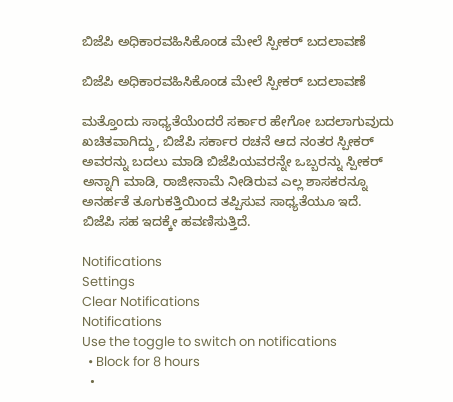ಬಿಜೆಪಿ ಅಧಿಕಾರವಹಿಸಿಕೊಂಡ ಮೇಲೆ ಸ್ಪೀಕರ್ ಬದಲಾವಣೆ

ಬಿಜೆಪಿ ಅಧಿಕಾರವಹಿಸಿಕೊಂಡ ಮೇಲೆ ಸ್ಪೀಕರ್ ಬದಲಾವಣೆ

ಮತ್ತೊಂದು ಸಾಧ್ಯತೆಯೆಂದರೆ ಸರ್ಕಾರ ಹೇಗೋ ಬದಲಾಗುವುದು ಖಚಿತವಾಗಿದ್ದು, ಬಿಜೆಪಿ ಸರ್ಕಾರ ರಚನೆ ಆದ ನಂತರ ಸ್ಪೀಕರ್ ಅವರನ್ನು ಬದಲು ಮಾಡಿ ಬಿಜೆಪಿಯವರನ್ನೇ ಒಬ್ಬರನ್ನು ಸ್ಪೀಕರ್ ಅನ್ನಾಗಿ ಮಾಡಿ, ರಾಜೀನಾಮೆ ನೀಡಿರುವ ಎಲ್ಲ ಶಾಸಕರನ್ನೂ ಅನರ್ಹತೆ ತೂಗುಕತ್ತಿಯಿಂದ ತಪ್ಪಿಸುವ ಸಾಧ್ಯತೆಯೂ ಇದೆ. ಬಿಜೆಪಿ ಸಹ ಇದಕ್ಕೇ ಹವಣಿಸುತ್ತಿದೆ.

Notifications
Settings
Clear Notifications
Notifications
Use the toggle to switch on notifications
  • Block for 8 hours
  •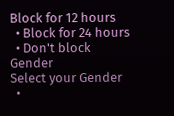Block for 12 hours
  • Block for 24 hours
  • Don't block
Gender
Select your Gender
  •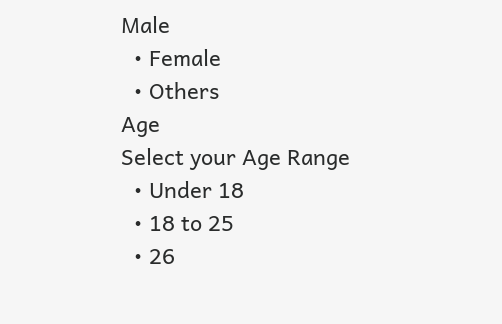Male
  • Female
  • Others
Age
Select your Age Range
  • Under 18
  • 18 to 25
  • 26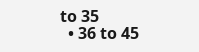to 35
  • 36 to 45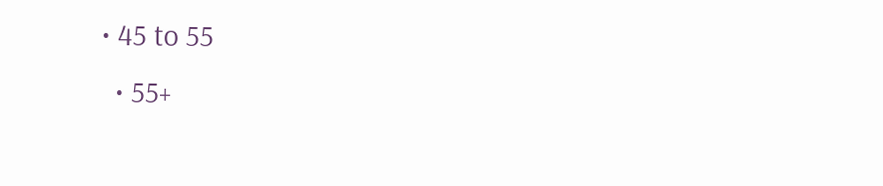• 45 to 55
  • 55+